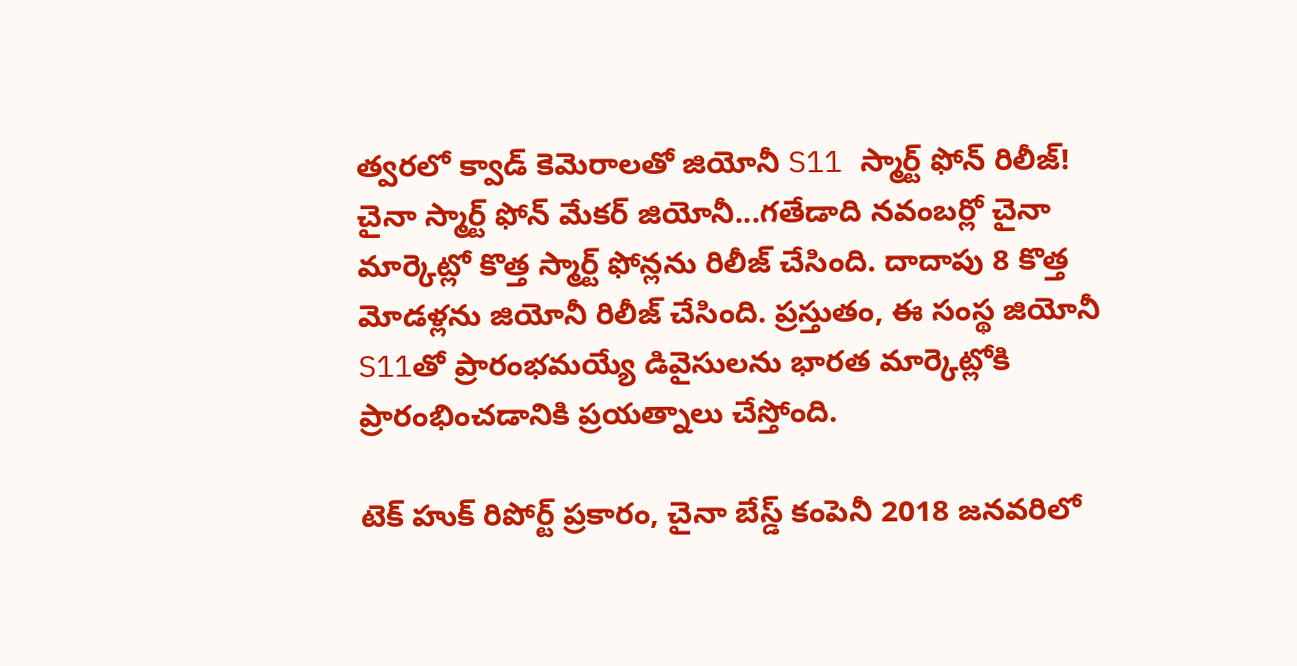త్వరలో క్వాడ్ కెమెరాలతో జియోనీ S11 స్మార్ట్ ఫోన్ రిలీజ్!
చైనా స్మార్ట్ ఫోన్ మేకర్ జియోనీ...గతేడాది నవంబర్లో చైనా మార్కెట్లో కొత్త స్మార్ట్ ఫోన్లను రిలీజ్ చేసింది. దాదాపు 8 కొత్త మోడళ్లను జియోనీ రిలీజ్ చేసింది. ప్రస్తుతం, ఈ సంస్థ జియోనీ S11తో ప్రారంభమయ్యే డివైసులను భారత మార్కెట్లోకి ప్రారంభించడానికి ప్రయత్నాలు చేస్తోంది.

టెక్ హుక్ రిపోర్ట్ ప్రకారం, చైనా బేస్డ్ కంపెనీ 2018 జనవరిలో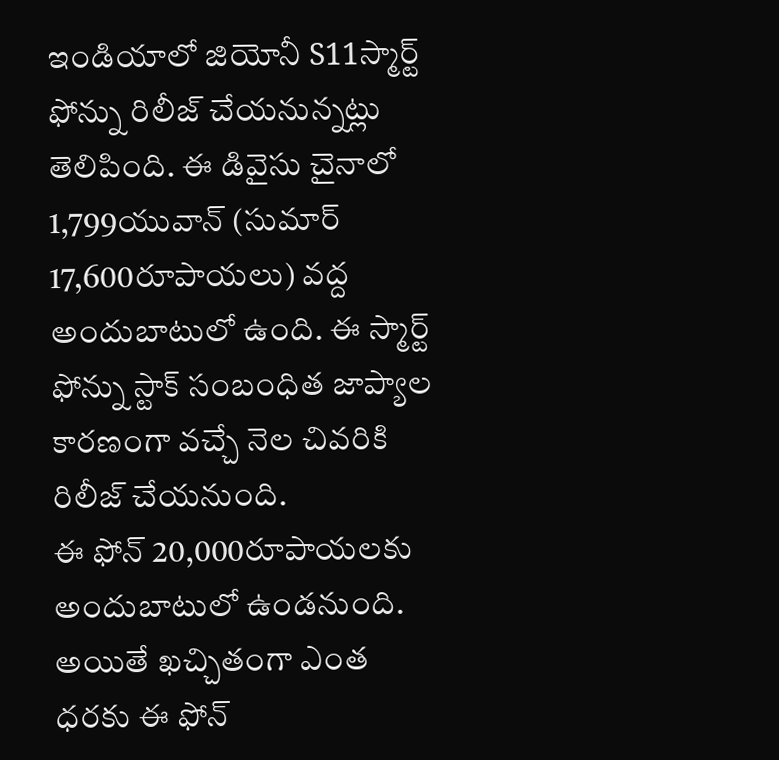ఇండియాలో జియోనీ S11స్మార్ట్ ఫోన్ను రిలీజ్ చేయనున్నట్లు తెలిపింది. ఈ డివైసు చైనాలో 1,799యువాన్ (సుమార్ 17,600రూపాయలు) వద్ద అందుబాటులో ఉంది. ఈ స్మార్ట్ ఫోన్ను స్టాక్ సంబంధిత జాప్యాల కారణంగా వచ్చే నెల చివరికి రిలీజ్ చేయనుంది.
ఈ ఫోన్ 20,000రూపాయలకు అందుబాటులో ఉండనుంది. అయితే ఖచ్చితంగా ఎంత ధరకు ఈ ఫోన్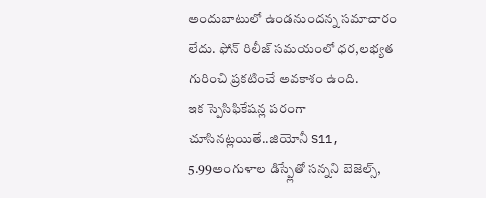అందుబాటులో ఉండనుందన్న సమాచారం లేదు. ఫోన్ రిలీజ్ సమయంలో ధర,లభ్యత గురించి ప్రకటించే అవకాశం ఉంది.
ఇక స్పెసిఫికేషన్ల పరంగా చూసినట్లయితే..జియోనీ S11, 5.99అంగుళాల డిస్ప్లేతో సన్నని బెజెల్స్,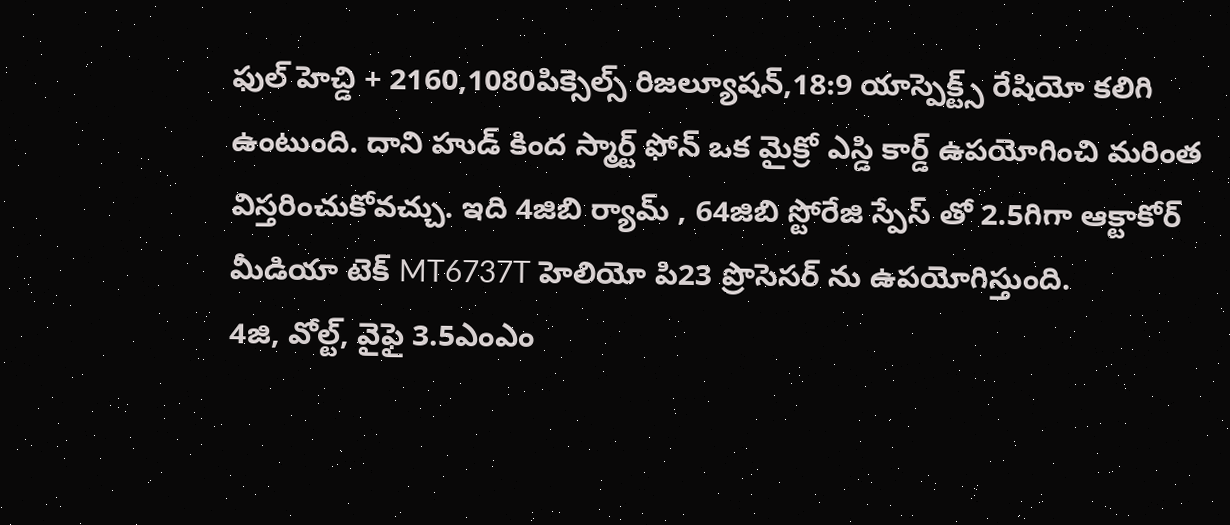ఫుల్ హెచ్డి + 2160,1080పిక్సెల్స్ రిజల్యూషన్,18:9 యాస్పెక్ట్స్ రేషియో కలిగి ఉంటుంది. దాని హుడ్ కింద స్మార్ట్ ఫోన్ ఒక మైక్రో ఎస్డి కార్డ్ ఉపయోగించి మరింత విస్తరించుకోవచ్చు. ఇది 4జిబి ర్యామ్ , 64జిబి స్టోరేజి స్పేస్ తో 2.5గిగా ఆక్టాకోర్ మీడియా టెక్ MT6737T హెలియో పి23 ప్రొసెసర్ ను ఉపయోగిస్తుంది.
4జి, వోల్ట్, వైఫై 3.5ఎంఎం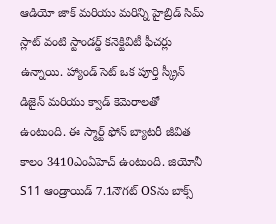ఆడియో జాక్ మరియు మరిన్ని హైబ్రిడ్ సిమ్ స్లాట్ వంటి స్టాండర్డ్ కనెక్టివిటీ ఫీచర్లు ఉన్నాయి. హ్యాండ్ సెట్ ఒక పూర్తి స్క్రీన్ డిజైన్ మరియు క్వాడ్ కెమెరాలతో ఉంటుంది. ఈ స్మార్ట్ ఫోన్ బ్యాటరీ జీవిత కాలం 3410ఎంఏహెచ్ ఉంటుంది. జియోనీ S11 ఆండ్రాయిడ్ 7.1నౌగట్ OSను బాక్స్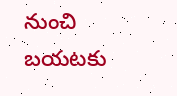నుంచి బయటకు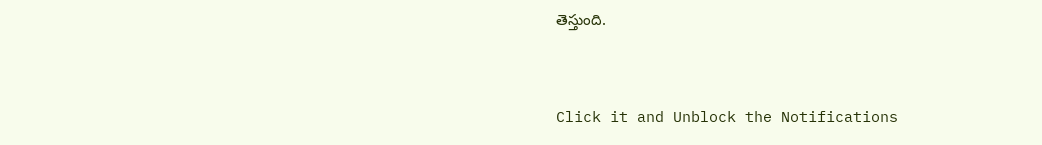తెస్తుంది.


Click it and Unblock the Notifications